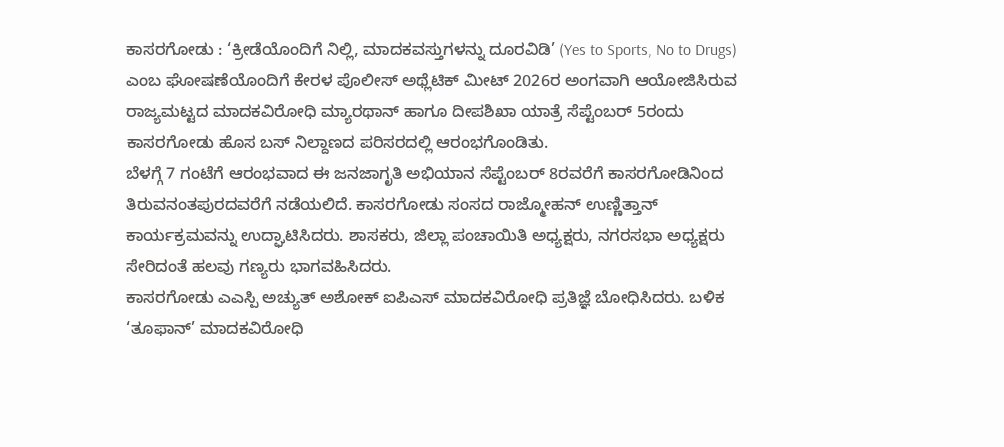ಕಾಸರಗೋಡು : ‘ಕ್ರೀಡೆಯೊಂದಿಗೆ ನಿಲ್ಲಿ, ಮಾದಕವಸ್ತುಗಳನ್ನು ದೂರವಿಡಿ’ (Yes to Sports, No to Drugs) ಎಂಬ ಘೋಷಣೆಯೊಂದಿಗೆ ಕೇರಳ ಪೊಲೀಸ್ ಅಥ್ಲೆಟಿಕ್ ಮೀಟ್ 2026ರ ಅಂಗವಾಗಿ ಆಯೋಜಿಸಿರುವ ರಾಜ್ಯಮಟ್ಟದ ಮಾದಕವಿರೋಧಿ ಮ್ಯಾರಥಾನ್ ಹಾಗೂ ದೀಪಶಿಖಾ ಯಾತ್ರೆ ಸೆಪ್ಟೆಂಬರ್ 5ರಂದು ಕಾಸರಗೋಡು ಹೊಸ ಬಸ್ ನಿಲ್ದಾಣದ ಪರಿಸರದಲ್ಲಿ ಆರಂಭಗೊಂಡಿತು.
ಬೆಳಗ್ಗೆ 7 ಗಂಟೆಗೆ ಆರಂಭವಾದ ಈ ಜನಜಾಗೃತಿ ಅಭಿಯಾನ ಸೆಪ್ಟೆಂಬರ್ 8ರವರೆಗೆ ಕಾಸರಗೋಡಿನಿಂದ ತಿರುವನಂತಪುರದವರೆಗೆ ನಡೆಯಲಿದೆ. ಕಾಸರಗೋಡು ಸಂಸದ ರಾಜ್ಮೋಹನ್ ಉಣ್ಣಿತ್ತಾನ್ ಕಾರ್ಯಕ್ರಮವನ್ನು ಉದ್ಘಾಟಿಸಿದರು. ಶಾಸಕರು, ಜಿಲ್ಲಾ ಪಂಚಾಯಿತಿ ಅಧ್ಯಕ್ಷರು, ನಗರಸಭಾ ಅಧ್ಯಕ್ಷರು ಸೇರಿದಂತೆ ಹಲವು ಗಣ್ಯರು ಭಾಗವಹಿಸಿದರು.
ಕಾಸರಗೋಡು ಎಎಸ್ಪಿ ಅಚ್ಯುತ್ ಅಶೋಕ್ ಐಪಿಎಸ್ ಮಾದಕವಿರೋಧಿ ಪ್ರತಿಜ್ಞೆ ಬೋಧಿಸಿದರು. ಬಳಿಕ ‘ತೂಫಾನ್’ ಮಾದಕವಿರೋಧಿ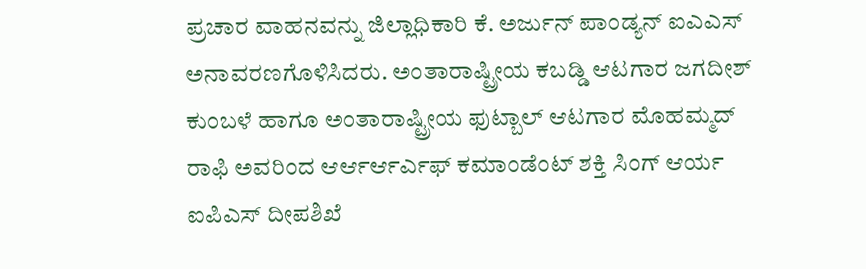ಪ್ರಚಾರ ವಾಹನವನ್ನು ಜಿಲ್ಲಾಧಿಕಾರಿ ಕೆ. ಅರ್ಜುನ್ ಪಾಂಡ್ಯನ್ ಐಎಎಸ್ ಅನಾವರಣಗೊಳಿಸಿದರು. ಅಂತಾರಾಷ್ಟ್ರೀಯ ಕಬಡ್ಡಿ ಆಟಗಾರ ಜಗದೀಶ್ ಕುಂಬಳೆ ಹಾಗೂ ಅಂತಾರಾಷ್ಟ್ರೀಯ ಫುಟ್ಬಾಲ್ ಆಟಗಾರ ಮೊಹಮ್ಮದ್ ರಾಫಿ ಅವರಿಂದ ಆರ್ಆರ್ಆರ್ಎಫ್ ಕಮಾಂಡೆಂಟ್ ಶಕ್ತಿ ಸಿಂಗ್ ಆರ್ಯ ಐಪಿಎಸ್ ದೀಪಶಿಖೆ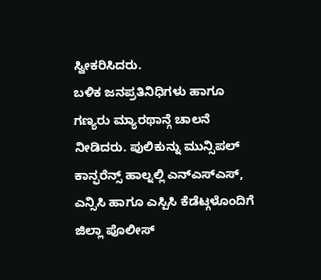ಸ್ವೀಕರಿಸಿದರು.
ಬಳಿಕ ಜನಪ್ರತಿನಿಧಿಗಳು ಹಾಗೂ ಗಣ್ಯರು ಮ್ಯಾರಥಾನ್ಗೆ ಚಾಲನೆ ನೀಡಿದರು. ಪುಲಿಕುನ್ನು ಮುನ್ಸಿಪಲ್ ಕಾನ್ಫರೆನ್ಸ್ ಹಾಲ್ನಲ್ಲಿ ಎನ್ಎಸ್ಎಸ್, ಎನ್ಸಿಸಿ ಹಾಗೂ ಎಸ್ಪಿಸಿ ಕೆಡೆಟ್ಗಳೊಂದಿಗೆ ಜಿಲ್ಲಾ ಪೊಲೀಸ್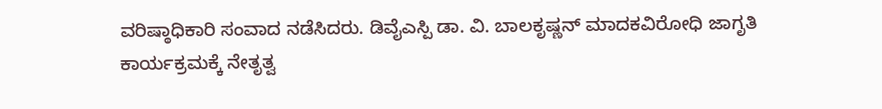ವರಿಷ್ಠಾಧಿಕಾರಿ ಸಂವಾದ ನಡೆಸಿದರು. ಡಿವೈಎಸ್ಪಿ ಡಾ. ವಿ. ಬಾಲಕೃಷ್ಣನ್ ಮಾದಕವಿರೋಧಿ ಜಾಗೃತಿ ಕಾರ್ಯಕ್ರಮಕ್ಕೆ ನೇತೃತ್ವ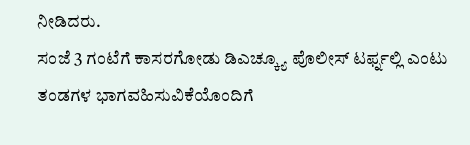ನೀಡಿದರು.
ಸಂಜೆ 3 ಗಂಟೆಗೆ ಕಾಸರಗೋಡು ಡಿಎಚ್ಕ್ಯೂ ಪೊಲೀಸ್ ಟರ್ಫ್ನಲ್ಲಿ ಎಂಟು ತಂಡಗಳ ಭಾಗವಹಿಸುವಿಕೆಯೊಂದಿಗೆ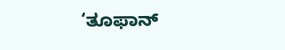‘ತೂಫಾನ್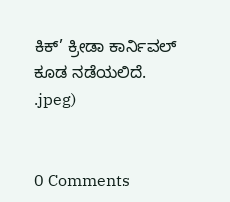ಕಿಕ್’ ಕ್ರೀಡಾ ಕಾರ್ನಿವಲ್ ಕೂಡ ನಡೆಯಲಿದೆ.
.jpeg)


0 Comments